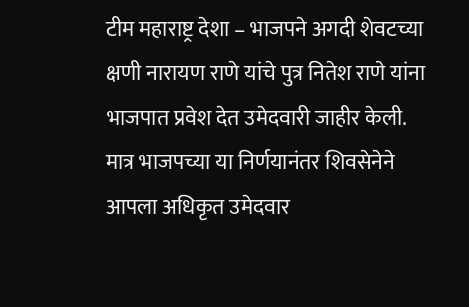टीम महाराष्ट्र देशा – भाजपने अगदी शेवटच्या क्षणी नारायण राणे यांचे पुत्र नितेश राणे यांना भाजपात प्रवेश देत उमेदवारी जाहीर केली. मात्र भाजपच्या या निर्णयानंतर शिवसेनेने आपला अधिकृत उमेदवार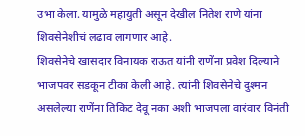उभा केला. यामुळे महायुती असून देखील नितेश राणे यांना शिवसेनेशीचं लढाव लागणार आहे.
शिवसेनेचे खासदार विनायक राऊत यांनी राणेंना प्रवेश दिल्याने भाजपवर सडकून टीका केली आहे. त्यांनी शिवसेनेचे दुश्मन असलेल्या राणेंना तिकिट देवू नका अशी भाजपला वारंवार विनंती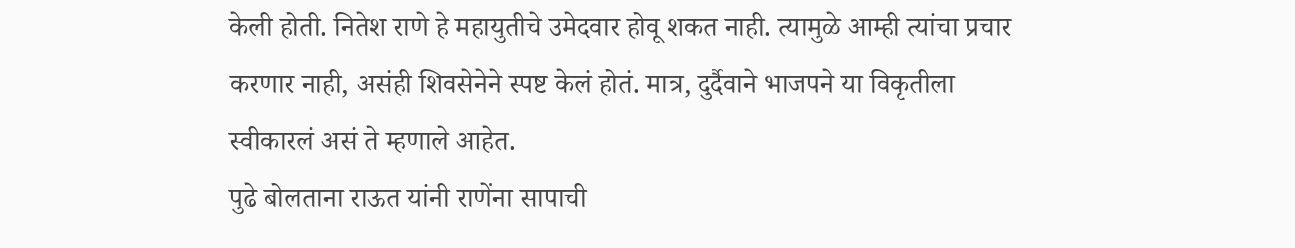केली होती. नितेश राणे हे महायुतीचे उमेदवार होवू शकत नाही. त्यामुळे आम्ही त्यांचा प्रचार करणार नाही, असंही शिवसेनेने स्पष्ट केलं होतं. मात्र, दुर्दैवाने भाजपने या विकृतीला स्वीकारलं असं ते म्हणाले आहेत.
पुढे बोलताना राऊत यांनी राणेंना सापाची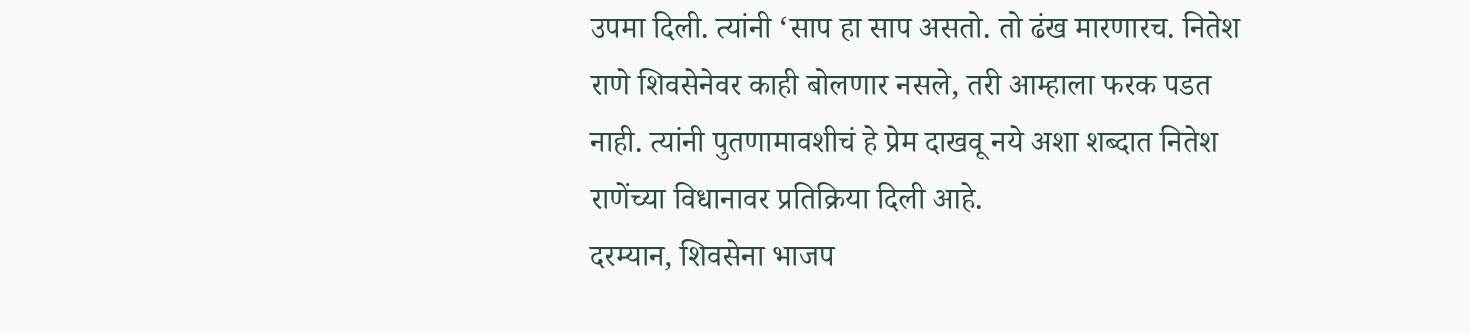उपमा दिली. त्यांनी ‘साप हा साप असतो. तो ढंख मारणारच. नितेश राणे शिवसेनेवर काही बोलणार नसले, तरी आम्हाला फरक पडत नाही. त्यांनी पुतणामावशीचं हे प्रेम दाखवू नये अशा शब्दात नितेश राणेंच्या विधानावर प्रतिक्रिया दिली आहे.
दरम्यान, शिवसेना भाजप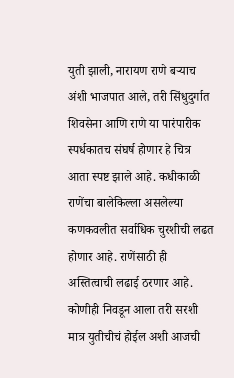युती झाली, नारायण राणे बऱ्याच अंशी भाजपात आले, तरी सिंधुदुर्गात शिवसेना आणि राणे या पारंपारीक स्पर्धकातच संघर्ष होणार हे चित्र आता स्पष्ट झाले आहे. कधीकाळी राणेंचा बालेकिल्ला असलेल्या कणकवलीत सर्वाधिक चुरशीची लढत होणार आहे. राणेंसाठी ही अस्तित्वाची लढाई ठरणार आहे. कोणीही निवडून आला तरी सरशी मात्र युतीचीचं होईल अशी आजची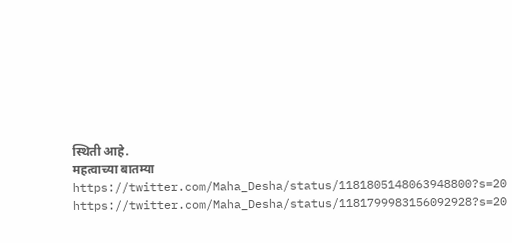स्थिती आहे.
महत्वाच्या बातम्या
https://twitter.com/Maha_Desha/status/1181805148063948800?s=20
https://twitter.com/Maha_Desha/status/1181799983156092928?s=20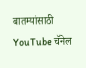बातम्यांसाठी YouTube चॅनेल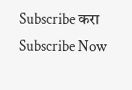Subscribe करा
Subscribe Now